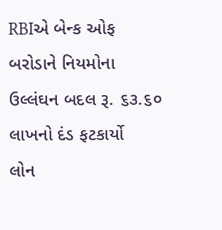RBIએ બેન્ક ઓફ બરોડાને નિયમોના ઉલ્લંઘન બદલ રૂ. ૬૩.૬૦ લાખનો દંડ ફટકાર્યો
લોન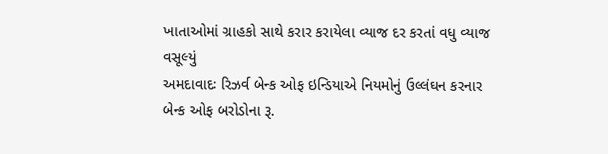ખાતાઓમાં ગ્રાહકો સાથે કરાર કરાયેલા વ્યાજ દર કરતાં વધુ વ્યાજ વસૂલ્યું
અમદાવાદઃ રિઝર્વ બેન્ક ઓફ ઇન્ડિયાએ નિયમોનું ઉલ્લંઘન કરનાર બેન્ક ઓફ બરોડોના રૂ.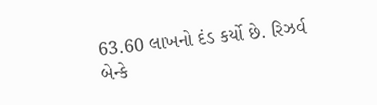63.60 લાખનો દંડ કર્યો છે. રિઝર્વ બેન્કે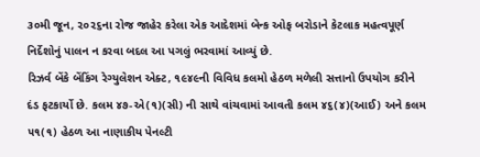૩૦મી જૂન, ૨૦૨૬ના રોજ જાહેર કરેલા એક આદેશમાં બેન્ક ઓફ બરોડાને કેટલાક મહત્વપૂર્ણ નિર્દેશોનું પાલન ન કરવા બદલ આ પગલું ભરવામાં આવ્યું છે.
રિઝર્વ બેંકે બેંકિંગ રેગ્યુલેશન એક્ટ, ૧૯૪૯ની વિવિધ કલમો હેઠળ મળેલી સત્તાનો ઉપયોગ કરીને દંડ ફટકાર્યો છે. કલમ ૪૭-એ(૧)(સી) ની સાથે વાંચવામાં આવતી કલમ ૪૬(૪)(આઈ) અને કલમ ૫૧(૧) હેઠળ આ નાણાકીય પેનલ્ટી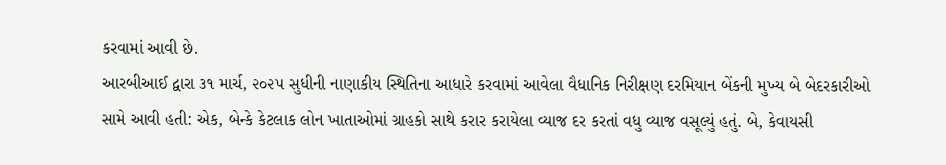કરવામાં આવી છે.
આરબીઆઈ દ્વારા ૩૧ માર્ચ, ૨૦૨૫ સુધીની નાણાકીય સ્થિતિના આધારે કરવામાં આવેલા વૈધાનિક નિરીક્ષણ દરમિયાન બેંકની મુખ્ય બે બેદરકારીઓ સામે આવી હતી: એક, બેન્કે કેટલાક લોન ખાતાઓમાં ગ્રાહકો સાથે કરાર કરાયેલા વ્યાજ દર કરતાં વધુ વ્યાજ વસૂલ્યું હતું. બે, કેવાયસી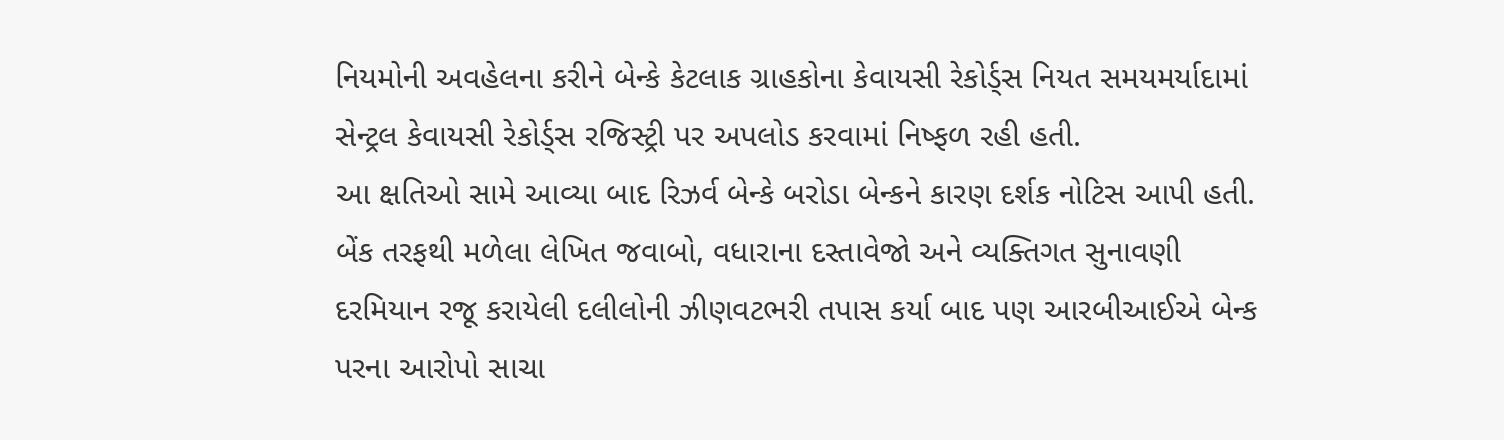નિયમોની અવહેલના કરીને બેન્કે કેટલાક ગ્રાહકોના કેવાયસી રેકોર્ડ્સ નિયત સમયમર્યાદામાં સેન્ટ્રલ કેવાયસી રેકોર્ડ્સ રજિસ્ટ્રી પર અપલોડ કરવામાં નિષ્ફળ રહી હતી.
આ ક્ષતિઓ સામે આવ્યા બાદ રિઝર્વ બેન્કે બરોડા બેન્કને કારણ દર્શક નોટિસ આપી હતી. બેંક તરફથી મળેલા લેખિત જવાબો, વધારાના દસ્તાવેજો અને વ્યક્તિગત સુનાવણી દરમિયાન રજૂ કરાયેલી દલીલોની ઝીણવટભરી તપાસ કર્યા બાદ પણ આરબીઆઈએ બેન્ક પરના આરોપો સાચા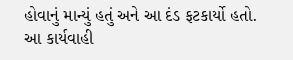હોવાનું માન્યું હતું અને આ દંડ ફટકાર્યો હતો.
આ કાર્યવાહી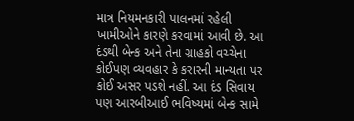માત્ર નિયમનકારી પાલનમાં રહેલી ખામીઓને કારણે કરવામાં આવી છે. આ દંડથી બેન્ક અને તેના ગ્રાહકો વચ્ચેના કોઈપણ વ્યવહાર કે કરારની માન્યતા પર કોઈ અસર પડશે નહીં. આ દંડ સિવાય પણ આરબીઆઈ ભવિષ્યમાં બેન્ક સામે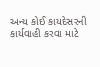અન્ય કોઈ કાયદેસરની કાર્યવાહી કરવા માટે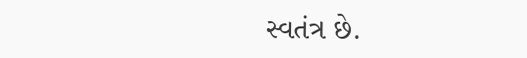સ્વતંત્ર છે.